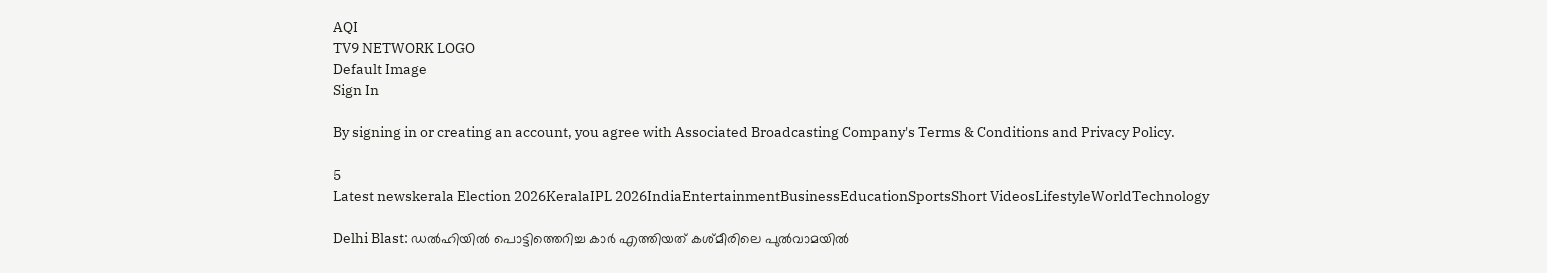AQI
TV9 NETWORK LOGO
Default Image
Sign In

By signing in or creating an account, you agree with Associated Broadcasting Company's Terms & Conditions and Privacy Policy.

5
Latest newskerala Election 2026KeralaIPL 2026IndiaEntertainmentBusinessEducationSportsShort VideosLifestyleWorldTechnology

Delhi Blast: ഡൽഹിയിൽ പൊട്ടിത്തെറിച്ച കാർ എത്തിയത് കശ്മീരിലെ പുൽവാമയിൽ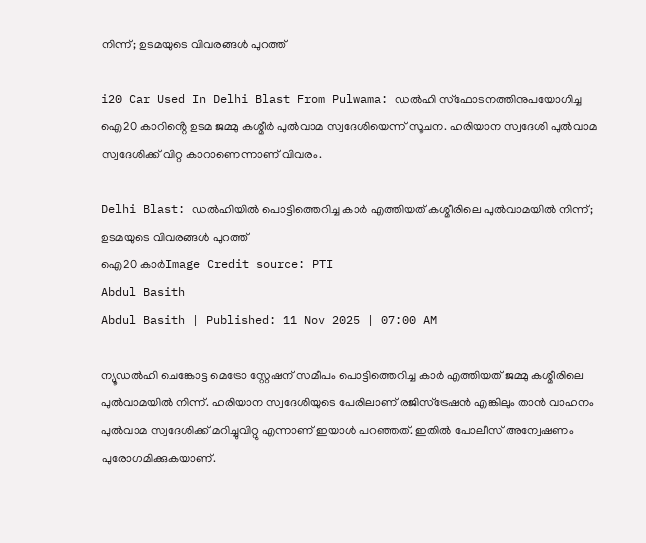നിന്ന്; ഉടമയുടെ വിവരങ്ങൾ പുറത്ത്

i20 Car Used In Delhi Blast From Pulwama: ഡൽഹി സ്ഫോടനത്തിനുപയോഗിച്ച ഐ20 കാറിൻ്റെ ഉടമ ജമ്മു കശ്മീർ പുൽവാമ സ്വദേശിയെന്ന് സൂചന. ഹരിയാന സ്വദേശി പുൽവാമ സ്വദേശിക്ക് വിറ്റ കാറാണെന്നാണ് വിവരം.

Delhi Blast: ഡൽഹിയിൽ പൊട്ടിത്തെറിച്ച കാർ എത്തിയത് കശ്മീരിലെ പുൽവാമയിൽ നിന്ന്; ഉടമയുടെ വിവരങ്ങൾ പുറത്ത്
ഐ20 കാർImage Credit source: PTI
Abdul Basith
Abdul Basith | Published: 11 Nov 2025 | 07:00 AM

ന്യൂഡൽഹി ചെങ്കോട്ട മെട്രോ സ്റ്റേഷന് സമീപം പൊട്ടിത്തെറിച്ച കാർ എത്തിയത് ജമ്മു കശ്മീരിലെ പുൽവാമയിൽ നിന്ന്. ഹരിയാന സ്വദേശിയുടെ പേരിലാണ് രജിസ്ട്രേഷൻ എങ്കിലും താൻ വാഹനം പുൽവാമ സ്വദേശിക്ക് മറിച്ചുവിറ്റു എന്നാണ് ഇയാൾ പറഞ്ഞത്. ഇതിൽ പോലീസ് അന്വേഷണം പുരോഗമിക്കുകയാണ്.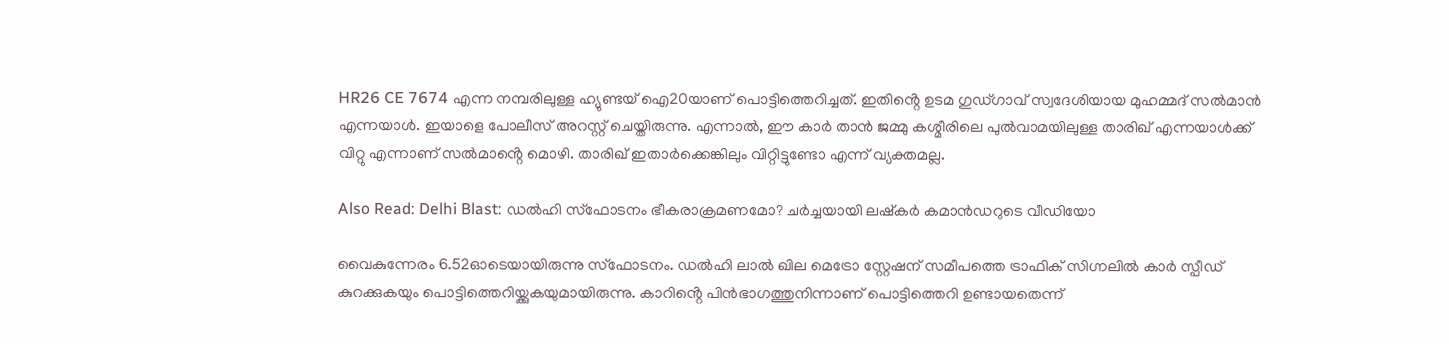HR26 CE 7674 എന്ന നമ്പരിലുള്ള ഹ്യുണ്ടയ് ഐ20യാണ് പൊട്ടിത്തെറിച്ചത്. ഇതിൻ്റെ ഉടമ ഗുഡ്ഗാവ് സ്വദേശിയായ മുഹമ്മദ് സൽമാൻ എന്നയാൾ. ഇയാളെ പോലീസ് അറസ്റ്റ് ചെയ്തിരുന്നു. എന്നാൽ, ഈ കാർ താൻ ജമ്മു കശ്മീരിലെ പുൽവാമയിലുള്ള താരിഖ് എന്നയാൾക്ക് വിറ്റു എന്നാണ് സൽമാൻ്റെ മൊഴി. താരിഖ് ഇതാർക്കെങ്കിലും വിറ്റിട്ടുണ്ടോ എന്ന് വ്യക്തമല്ല.

Also Read: Delhi Blast: ഡൽഹി സ്ഫോടനം ഭീകരാക്രമണമോ? ചർച്ചയായി ലഷ്‌കർ കമാൻഡറുടെ വീഡിയോ

വൈകുന്നേരം 6.52ഓടെയായിരുന്നു സ്ഫോടനം. ഡൽഹി ലാൽ ഖില മെട്രോ സ്റ്റേഷന് സമീപത്തെ ട്രാഫിക് സിഗ്നലിൽ കാർ സ്പീഡ് കുറക്കുകയും പൊട്ടിത്തെറിയ്ക്കുകയുമായിരുന്നു. കാറിൻ്റെ പിൻഭാഗത്തുനിന്നാണ് പൊട്ടിത്തെറി ഉണ്ടായതെന്ന്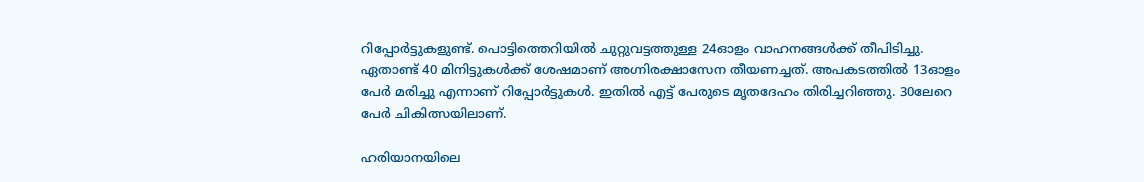റിപ്പോർട്ടുകളുണ്ട്. പൊട്ടിത്തെറിയിൽ ചുറ്റുവട്ടത്തുള്ള 24ഓളം വാഹനങ്ങൾക്ക് തീപിടിച്ചു. ഏതാണ്ട് 40 മിനിട്ടുകൾക്ക് ശേഷമാണ് അഗ്നിരക്ഷാസേന തീയണച്ചത്. അപകടത്തിൽ 13ഓളം പേർ മരിച്ചു എന്നാണ് റിപ്പോർട്ടുകൾ. ഇതിൽ എട്ട് പേരുടെ മൃതദേഹം തിരിച്ചറിഞ്ഞു. 30ലേറെ പേർ ചികിത്സയിലാണ്.

ഹരിയാനയിലെ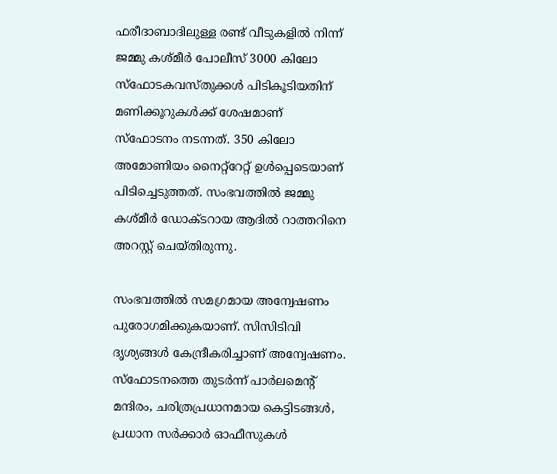ഫരീദാബാദിലുള്ള രണ്ട് വീടുകളിൽ നിന്ന് ജമ്മു കശ്മീർ പോലീസ് 3000 കിലോ സ്ഫോടകവസ്തുക്കൾ പിടികൂടിയതിന് മണിക്കൂറുകൾക്ക് ശേഷമാണ് സ്ഫോടനം നടന്നത്. 350 കിലോ അമോണിയം നൈറ്റ്‌റേറ്റ് ഉൾപ്പെടെയാണ് പിടിച്ചെടുത്തത്. സംഭവത്തിൽ ജമ്മു കശ്മീർ ഡോക്ടറായ ആദിൽ റാത്തറിനെ അറസ്റ്റ് ചെയ്തിരുന്നു.

സംഭവത്തിൽ സമഗ്രമായ അന്വേഷണം പുരോഗമിക്കുകയാണ്. സിസിടിവി ദൃശ്യങ്ങൾ കേന്ദ്രീകരിച്ചാണ് അന്വേഷണം. സ്ഫോടനത്തെ തുടർന്ന് പാർലമെന്റ് മന്ദിരം, ചരിത്രപ്രധാനമായ കെട്ടിടങ്ങൾ, പ്രധാന സർക്കാർ ഓഫീസുകൾ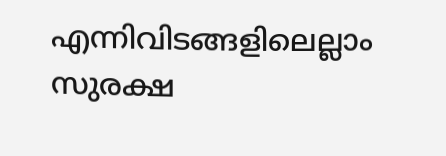എന്നിവിടങ്ങളിലെല്ലാം സുരക്ഷ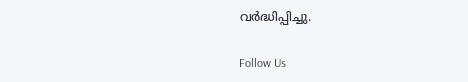വർദ്ധിപ്പിച്ചു.

Follow Us